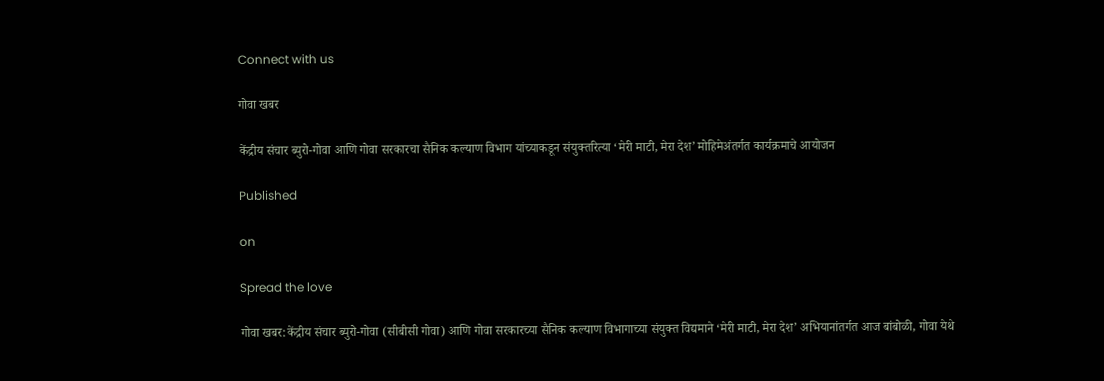Connect with us

गोवा खबर

केंद्रीय संचार ब्युरो-गोवा आणि गोवा सरकारचा सैनिक कल्याण विभाग यांच्याकडून संयुक्तरित्या ‘मेरी माटी, मेरा देश’ मोहिमेअंतर्गत कार्यक्रमाचे आयोजन

Published

on

Spread the love

गोवा खबर:केंद्रीय संचार ब्युरो-गोवा (सीबीसी गोवा) आणि गोवा सरकारच्या सैनिक कल्याण विभागाच्या संयुक्त विद्यमाने ‘मेरी माटी, मेरा देश’ अभियानांतर्गत आज बांबोळी, गोवा येथे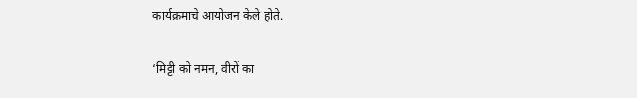कार्यक्रमाचे आयोजन केले होते.

‘मिट्टी को नमन, वीरों का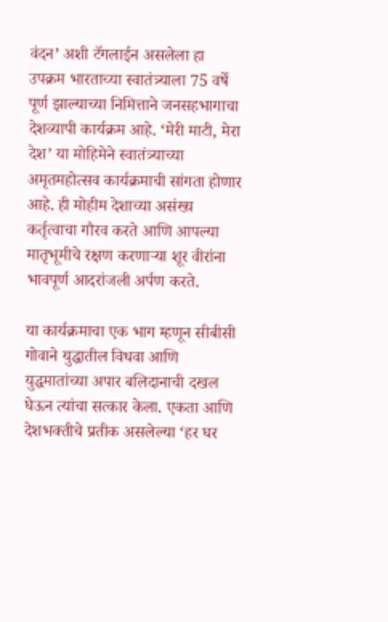वंदन’ अशी टॅगलाईन असलेला हा उपक्रम भारताच्या स्वातंत्र्याला 75 वर्षे पूर्ण झाल्याच्या निमित्ताने जनसहभागाचा देशव्यापी कार्यक्रम आहे. ‘मेरी माटी, मेरा देश’ या मोहिमेने स्वातंत्र्याच्या अमृतमहोत्सव कार्यक्रमाची सांगता होणार आहे. ही मोहीम देशाच्या असंख्य कर्तृत्वाचा गौरव करते आणि आपल्या मातृभूमीचे रक्षण करणाऱ्या शूर वीरांना भावपूर्ण आदरांजली अर्पण करते.

या कार्यक्रमाचा एक भाग म्हणून सीबीसी गोवाने युद्धातील विधवा आणि युद्धमातांच्या अपार बलिदानाची दखल घेऊन त्यांचा सत्कार केला. एकता आणि देशभक्तीचे प्रतीक असलेल्या ‘हर घर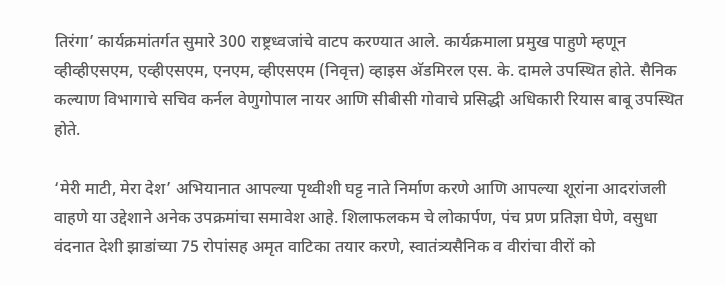तिरंगा’ कार्यक्रमांतर्गत सुमारे 300 राष्ट्रध्वजांचे वाटप करण्यात आले. कार्यक्रमाला प्रमुख पाहुणे म्हणून व्हीव्हीएसएम, एव्हीएसएम, एनएम, व्हीएसएम (निवृत्त) व्हाइस अ‍ॅडमिरल एस. के. दामले उपस्थित होते. सैनिक कल्याण विभागाचे सचिव कर्नल वेणुगोपाल नायर आणि सीबीसी गोवाचे प्रसिद्धी अधिकारी रियास बाबू उपस्थित होते.

‘मेरी माटी, मेरा देश’ अभियानात आपल्या पृथ्वीशी घट्ट नाते निर्माण करणे आणि आपल्या शूरांना आदरांजली वाहणे या उद्देशाने अनेक उपक्रमांचा समावेश आहे. शिलाफलकम चे लोकार्पण, पंच प्रण प्रतिज्ञा घेणे, वसुधा वंदनात देशी झाडांच्या 75 रोपांसह अमृत वाटिका तयार करणे, स्वातंत्र्यसैनिक व वीरांचा वीरों को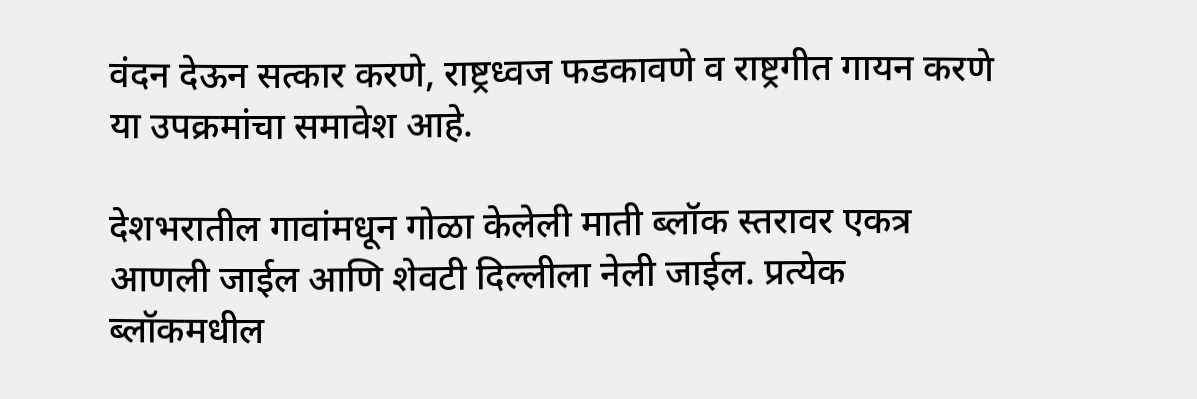वंदन देऊन सत्कार करणे, राष्ट्रध्वज फडकावणे व राष्ट्रगीत गायन करणे या उपक्रमांचा समावेश आहे.

देशभरातील गावांमधून गोळा केलेली माती ब्लॉक स्तरावर एकत्र आणली जाईल आणि शेवटी दिल्लीला नेली जाईल. प्रत्येक ब्लॉकमधील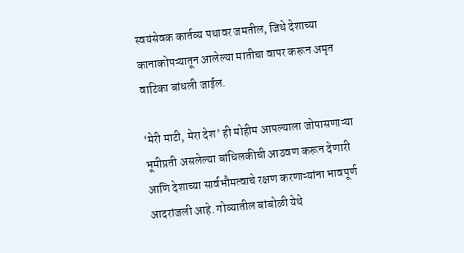स्वयंसेवक कार्तव्य पथावर जमतील, जिथे देशाच्या कानाकोपऱ्यातून आलेल्या मातीचा वापर करून अमृत वाटिका बांधली जाईल.

‘मेरी माटी, मेरा देश’ ही मोहीम आपल्याला जोपासणाऱ्या भूमीप्रती असलेल्या बांधिलकीची आठवण करून देणारी आणि देशाच्या सार्वभौमत्वाचे रक्षण करणाऱ्यांना भावपूर्ण आदरांजली आहे. गोव्यातील बांबोळी येथे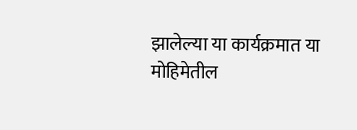झालेल्या या कार्यक्रमात या मोहिमेतील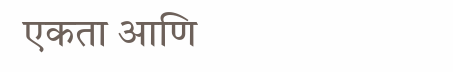एकता आणि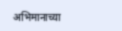अभिमानाच्या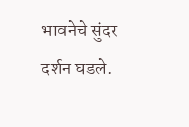भावनेचे सुंदर दर्शन घडले.